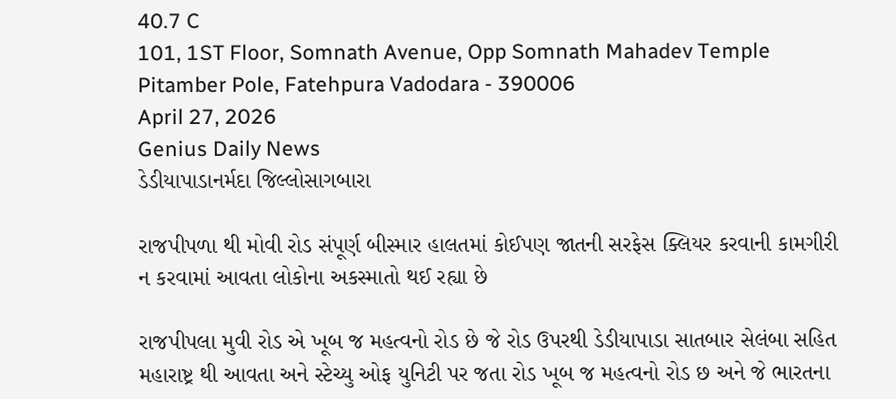40.7 C
101, 1ST Floor, Somnath Avenue, Opp Somnath Mahadev Temple Pitamber Pole, Fatehpura Vadodara - 390006
April 27, 2026
Genius Daily News
ડેડીયાપાડાનર્મદા જિલ્લોસાગબારા

રાજપીપળા થી મોવી રોડ સંપૂર્ણ બીસ્માર હાલતમાં કોઈપણ જાતની સરફેસ ક્લિયર કરવાની કામગીરી ન કરવામાં આવતા લોકોના અકસ્માતો થઈ રહ્યા છે

રાજપીપલા મુવી રોડ એ ખૂબ જ મહત્વનો રોડ છે જે રોડ ઉપરથી ડેડીયાપાડા સાતબાર સેલંબા સહિત મહારાષ્ટ્ર થી આવતા અને સ્ટેચ્યુ ઓફ યુનિટી પર જતા રોડ ખૂબ જ મહત્વનો રોડ છ અને જે ભારતના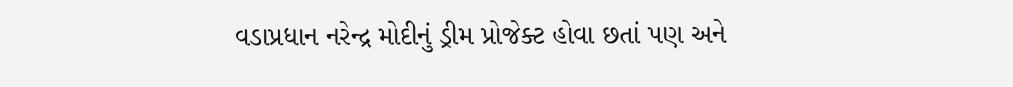વડાપ્રધાન નરેન્દ્ર મોદીનું ડ્રીમ પ્રોજેક્ટ હોવા છતાં પણ અને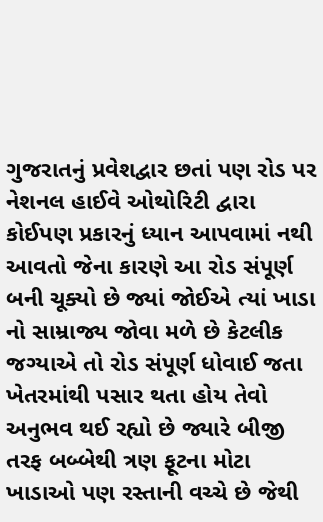ગુજરાતનું પ્રવેશદ્વાર છતાં પણ રોડ પર નેશનલ હાઈવે ઓથોરિટી દ્વારા કોઈપણ પ્રકારનું ધ્યાન આપવામાં નથી આવતો જેના કારણે આ રોડ સંપૂર્ણ બની ચૂક્યો છે જ્યાં જોઈએ ત્યાં ખાડા નો સામ્રાજ્ય જોવા મળે છે કેટલીક જગ્યાએ તો રોડ સંપૂર્ણ ધોવાઈ જતા ખેતરમાંથી પસાર થતા હોય તેવો અનુભવ થઈ રહ્યો છે જ્યારે બીજી તરફ બબ્બેથી ત્રણ ફૂટના મોટા ખાડાઓ પણ રસ્તાની વચ્ચે છે જેથી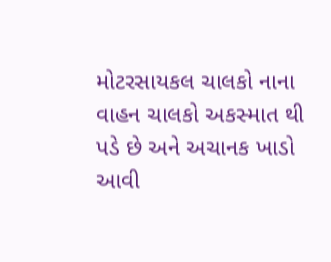મોટરસાયકલ ચાલકો નાના વાહન ચાલકો અકસ્માત થી પડે છે અને અચાનક ખાડો આવી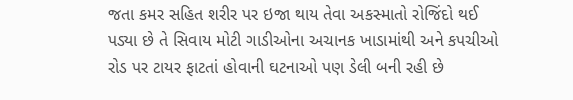જતા કમર સહિત શરીર પર ઇજા થાય તેવા અકસ્માતો રોજિંદો થઈ પડ્યા છે તે સિવાય મોટી ગાડીઓના અચાનક ખાડામાંથી અને કપચીઓ રોડ પર ટાયર ફાટતાં હોવાની ઘટનાઓ પણ ડેલી બની રહી છે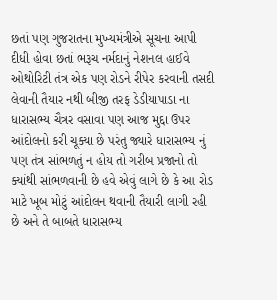છતાં પણ ગુજરાતના મુખ્યમંત્રીએ સૂચના આપી દીધી હોવા છતાં ભરૂચ નર્મદાનું નેશનલ હાઈવે ઓથોરિટી તંત્ર એક પણ રોડને રીપેર કરવાની તસદી લેવાની તૈયાર નથી બીજી તરફ ડેડીયાપાડા ના ધારાસભ્ય ચૈત્રર વસાવા પણ આજ મુદ્દા ઉપર આંદોલનો કરી ચૂક્યા છે પરંતુ જ્યારે ધારાસભ્ય નું પણ તંત્ર સાંભળતું ન હોય તો ગરીબ પ્રજાનો તો ક્યાંથી સાંભળવાની છે હવે એવું લાગે છે કે આ રોડ માટે ખૂબ મોટું આંદોલન થવાની તૈયારી લાગી રહી છે અને તે બાબતે ધારાસભ્ય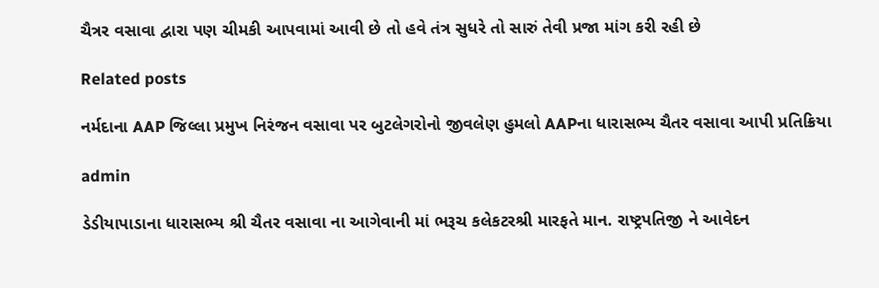ચૈત્રર વસાવા દ્વારા પણ ચીમકી આપવામાં આવી છે તો હવે તંત્ર સુધરે તો સારું તેવી પ્રજા માંગ કરી રહી છે

Related posts

નર્મદાના AAP જિલ્લા પ્રમુખ નિરંજન વસાવા પર બુટલેગરોનો જીવલેણ હુમલો AAPના ધારાસભ્ય ચૈતર વસાવા આપી પ્રતિક્રિયા

admin

ડેડીયાપાડાના ધારાસભ્ય શ્રી ચૈતર વસાવા ના આગેવાની માં ભરૂચ કલેકટરશ્રી મારફતે માન. રાષ્ટ્રપતિજી ને આવેદન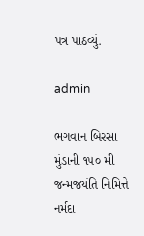પત્ર પાઠવ્યું.

admin

ભગવાન બિરસા મુંડાની ૧૫૦ મી જન્મજયંતિ નિમિત્તે નર્મદા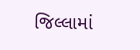જિલ્લામાં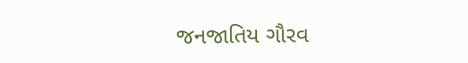જનજાતિય ગૌરવ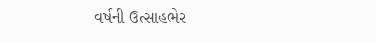વર્ષની ઉત્સાહભેર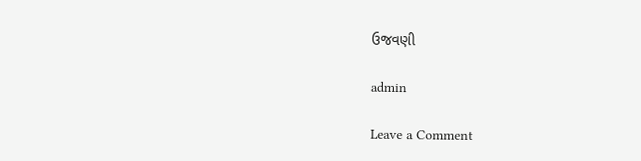ઉજવણી

admin

Leave a Comment